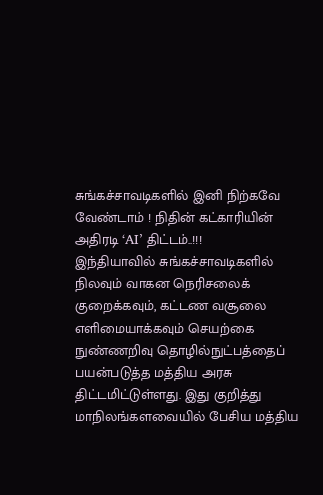சுங்கச்சாவடிகளில் இனி நிற்கவே வேண்டாம் ! நிதின் கட்காரியின் அதிரடி ‘AI’ திட்டம்..!!!
இந்தியாவில் சுங்கச்சாவடிகளில் நிலவும் வாகன நெரிசலைக் குறைக்கவும், கட்டண வசூலை எளிமையாக்கவும் செயற்கை நுண்ணறிவு தொழில்நுட்பத்தைப் பயன்படுத்த மத்திய அரசு திட்டமிட்டுள்ளது. இது குறித்து மாநிலங்களவையில் பேசிய மத்திய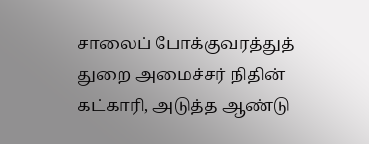சாலைப் போக்குவரத்துத் துறை அமைச்சர் நிதின் கட்காரி, அடுத்த ஆண்டு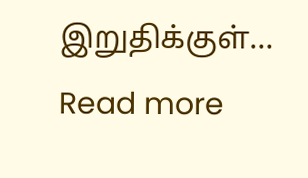இறுதிக்குள்…
Read more